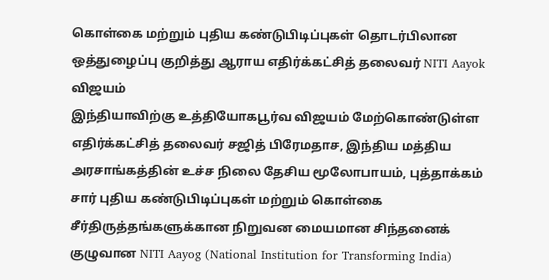கொள்கை மற்றும் புதிய கண்டுபிடிப்புகள் தொடர்பிலான ஒத்துழைப்பு குறித்து ஆராய எதிர்க்கட்சித் தலைவர் NITI Aayok விஜயம்
இந்தியாவிற்கு உத்தியோகபூர்வ விஜயம் மேற்கொண்டுள்ள எதிர்க்கட்சித் தலைவர் சஜித் பிரேமதாச, இந்திய மத்திய அரசாங்கத்தின் உச்ச நிலை தேசிய மூலோபாயம், புத்தாக்கம் சார் புதிய கண்டுபிடிப்புகள் மற்றும் கொள்கை சீர்திருத்தங்களுக்கான நிறுவன மையமான சிந்தனைக் குழுவான NITI Aayog (National Institution for Transforming India)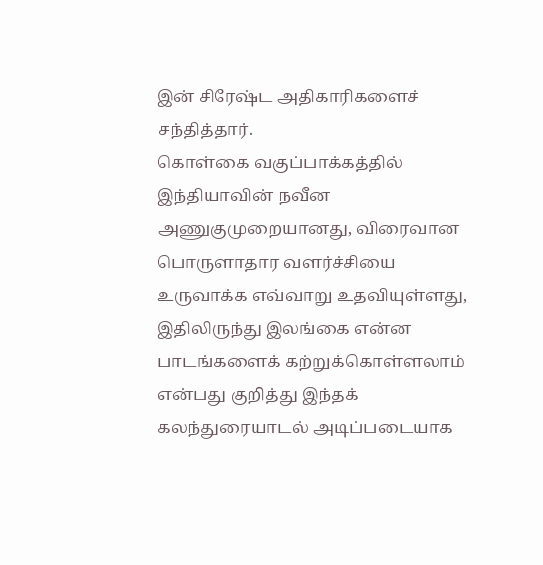இன் சிரேஷ்ட அதிகாரிகளைச் சந்தித்தார்.
கொள்கை வகுப்பாக்கத்தில் இந்தியாவின் நவீன அணுகுமுறையானது, விரைவான பொருளாதார வளர்ச்சியை உருவாக்க எவ்வாறு உதவியுள்ளது, இதிலிருந்து இலங்கை என்ன பாடங்களைக் கற்றுக்கொள்ளலாம் என்பது குறித்து இந்தக் கலந்துரையாடல் அடிப்படையாக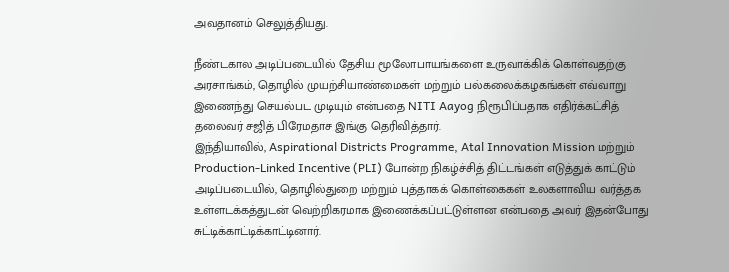அவதானம் செலுத்தியது.

நீண்டகால அடிப்படையில் தேசிய மூலோபாயங்களை உருவாக்கிக் கொள்வதற்கு அரசாங்கம், தொழில் முயற்சியாண்மைகள் மற்றும் பல்கலைக்கழகங்கள் எவ்வாறு இணைந்து செயல்பட முடியும் என்பதை NITI Aayog நிரூபிப்பதாக எதிர்க்கட்சித் தலைவர் சஜித் பிரேமதாச இங்கு தெரிவித்தார்.
இந்தியாவில், Aspirational Districts Programme, Atal Innovation Mission மற்றும் Production-Linked Incentive (PLI) போன்ற நிகழ்ச்சித் திட்டங்கள் எடுத்துக் காட்டும் அடிப்படையில், தொழில்துறை மற்றும் புத்தாகக் கொள்கைகள் உலகளாவிய வர்த்தக உள்ளடக்கத்துடன் வெற்றிகரமாக இணைக்கப்பட்டுள்ளன என்பதை அவர் இதன்போது சுட்டிக்காட்டிக்காட்டினார்.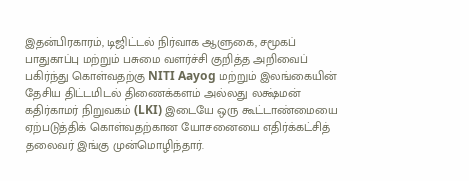இதன்பிரகாரம், டிஜிட்டல் நிர்வாக ஆளுகை, சமூகப் பாதுகாப்பு மற்றும் பசுமை வளர்ச்சி குறித்த அறிவைப் பகிர்ந்து கொள்வதற்கு NITI Aayog மற்றும் இலங்கையின் தேசிய திட்டமிடல் திணைக்களம் அல்லது லக்ஷ்மன் கதிர்காமர் நிறுவகம் (LKI) இடையே ஒரு கூட்டாண்மையை ஏற்படுத்திக் கொள்வதற்கான யோசனையை எதிர்க்கட்சித் தலைவர் இங்கு முன்மொழிந்தார்.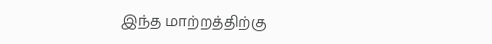இந்த மாற்றத்திற்கு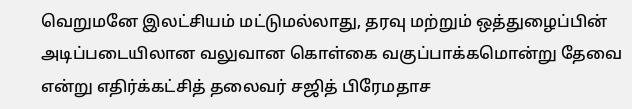வெறுமனே இலட்சியம் மட்டுமல்லாது, தரவு மற்றும் ஒத்துழைப்பின் அடிப்படையிலான வலுவான கொள்கை வகுப்பாக்கமொன்று தேவை என்று எதிர்க்கட்சித் தலைவர் சஜித் பிரேமதாச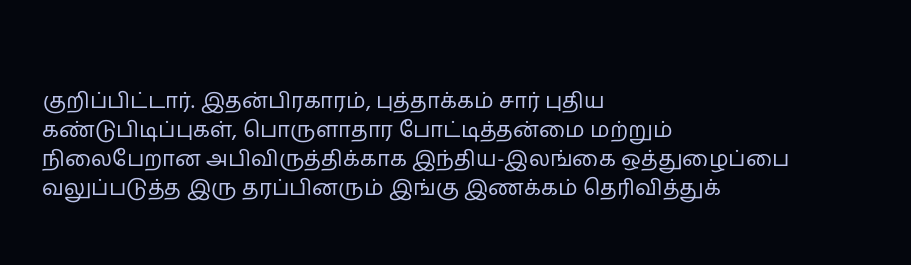குறிப்பிட்டார். இதன்பிரகாரம், புத்தாக்கம் சார் புதிய கண்டுபிடிப்புகள், பொருளாதார போட்டித்தன்மை மற்றும் நிலைபேறான அபிவிருத்திக்காக இந்திய-இலங்கை ஒத்துழைப்பை வலுப்படுத்த இரு தரப்பினரும் இங்கு இணக்கம் தெரிவித்துக்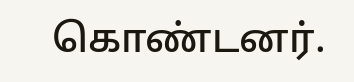கொண்டனர்.